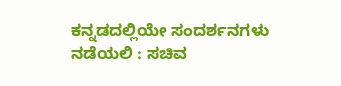ಕನ್ನಡದಲ್ಲಿಯೇ ಸಂದರ್ಶನಗಳು ನಡೆಯಲಿ : ಸಚಿವ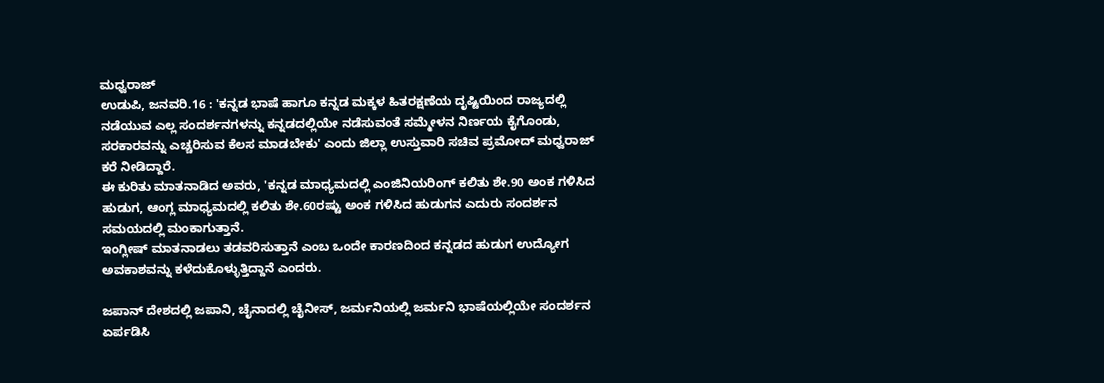ಮಧ್ವರಾಜ್
ಉಡುಪಿ, ಜನವರಿ.16 : 'ಕನ್ನಡ ಭಾಷೆ ಹಾಗೂ ಕನ್ನಡ ಮಕ್ಕಳ ಹಿತರಕ್ಷಣೆಯ ದೃಷ್ಟಿಯಿಂದ ರಾಜ್ಯದಲ್ಲಿ ನಡೆಯುವ ಎಲ್ಲ ಸಂದರ್ಶನಗಳನ್ನು ಕನ್ನಡದಲ್ಲಿಯೇ ನಡೆಸುವಂತೆ ಸಮ್ಮೇಳನ ನಿರ್ಣಯ ಕೈಗೊಂಡು, ಸರಕಾರವನ್ನು ಎಚ್ಚರಿಸುವ ಕೆಲಸ ಮಾಡಬೇಕು' ಎಂದು ಜಿಲ್ಲಾ ಉಸ್ತುವಾರಿ ಸಚಿವ ಪ್ರಮೋದ್ ಮಧ್ವರಾಜ್ ಕರೆ ನೀಡಿದ್ದಾರೆ.
ಈ ಕುರಿತು ಮಾತನಾಡಿದ ಅವರು, 'ಕನ್ನಡ ಮಾಧ್ಯಮದಲ್ಲಿ ಎಂಜಿನಿಯರಿಂಗ್ ಕಲಿತು ಶೇ.90 ಅಂಕ ಗಳಿಸಿದ ಹುಡುಗ, ಆಂಗ್ಲ ಮಾಧ್ಯಮದಲ್ಲಿ ಕಲಿತು ಶೇ.60ರಷ್ಟು ಅಂಕ ಗಳಿಸಿದ ಹುಡುಗನ ಎದುರು ಸಂದರ್ಶನ ಸಮಯದಲ್ಲಿ ಮಂಕಾಗುತ್ತಾನೆ.
ಇಂಗ್ಲೀಷ್ ಮಾತನಾಡಲು ತಡವರಿಸುತ್ತಾನೆ ಎಂಬ ಒಂದೇ ಕಾರಣದಿಂದ ಕನ್ನಡದ ಹುಡುಗ ಉದ್ಯೋಗ ಅವಕಾಶವನ್ನು ಕಳೆದುಕೊಳ್ಳುತ್ತಿದ್ದಾನೆ ಎಂದರು.

ಜಪಾನ್ ದೇಶದಲ್ಲಿ ಜಪಾನಿ, ಚೈನಾದಲ್ಲಿ ಚೈನೀಸ್, ಜರ್ಮನಿಯಲ್ಲಿ ಜರ್ಮನಿ ಭಾಷೆಯಲ್ಲಿಯೇ ಸಂದರ್ಶನ ಏರ್ಪಡಿಸಿ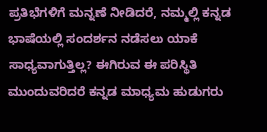ಪ್ರತಿಭೆಗಳಿಗೆ ಮನ್ನಣೆ ನೀಡಿದರೆ, ನಮ್ಮಲ್ಲಿ ಕನ್ನಡ ಭಾಷೆಯಲ್ಲಿ ಸಂದರ್ಶನ ನಡೆಸಲು ಯಾಕೆ ಸಾಧ್ಯವಾಗುತ್ತಿಲ್ಲ? ಈಗಿರುವ ಈ ಪರಿಸ್ಥಿತಿ ಮುಂದುವರಿದರೆ ಕನ್ನಡ ಮಾಧ್ಯಮ ಹುಡುಗರು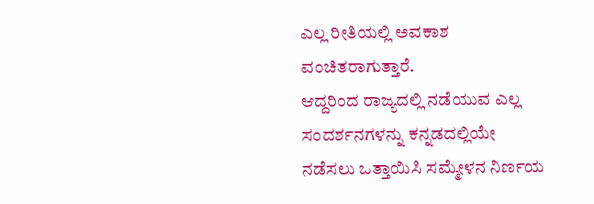ಎಲ್ಲ ರೀತಿಯಲ್ಲಿ ಅವಕಾಶ ವಂಚಿತರಾಗುತ್ತಾರೆ.
ಆದ್ದರಿಂದ ರಾಜ್ಯದಲ್ಲಿ ನಡೆಯುವ ಎಲ್ಲ ಸಂದರ್ಶನಗಳನ್ನು ಕನ್ನಡದಲ್ಲಿಯೇ ನಡೆಸಲು ಒತ್ತಾಯಿಸಿ ಸಮ್ಮೇಳನ ನಿರ್ಣಯ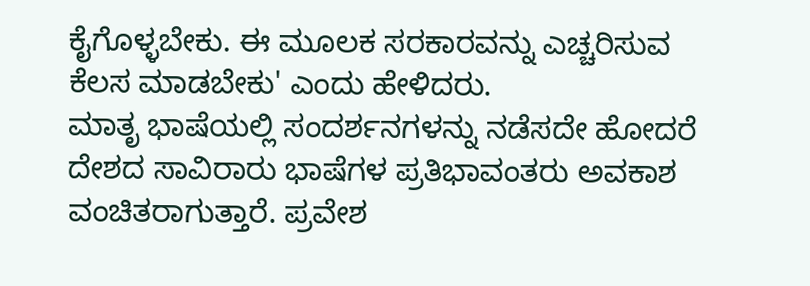ಕೈಗೊಳ್ಳಬೇಕು. ಈ ಮೂಲಕ ಸರಕಾರವನ್ನು ಎಚ್ಚರಿಸುವ ಕೆಲಸ ಮಾಡಬೇಕು' ಎಂದು ಹೇಳಿದರು.
ಮಾತೃ ಭಾಷೆಯಲ್ಲಿ ಸಂದರ್ಶನಗಳನ್ನು ನಡೆಸದೇ ಹೋದರೆ ದೇಶದ ಸಾವಿರಾರು ಭಾಷೆಗಳ ಪ್ರತಿಭಾವಂತರು ಅವಕಾಶ ವಂಚಿತರಾಗುತ್ತಾರೆ. ಪ್ರವೇಶ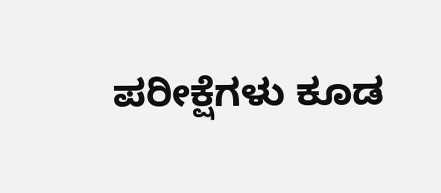ಪರೀಕ್ಷೆಗಳು ಕೂಡ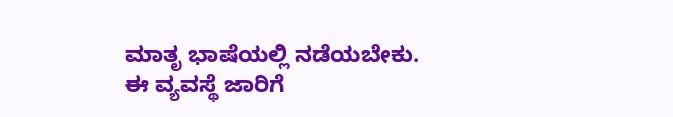ಮಾತೃ ಭಾಷೆಯಲ್ಲಿ ನಡೆಯಬೇಕು.
ಈ ವ್ಯವಸ್ಥೆ ಜಾರಿಗೆ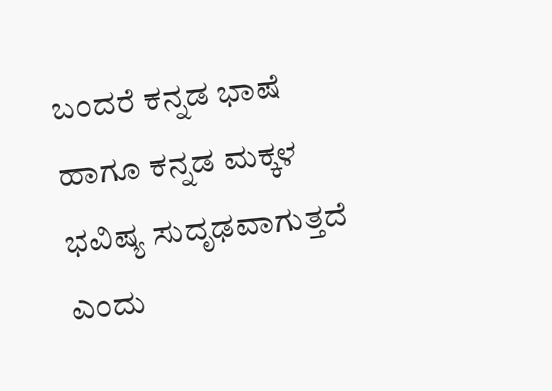ಬಂದರೆ ಕನ್ನಡ ಭಾಷೆ ಹಾಗೂ ಕನ್ನಡ ಮಕ್ಕಳ ಭವಿಷ್ಯ ಸುದೃಢವಾಗುತ್ತದೆ ಎಂದು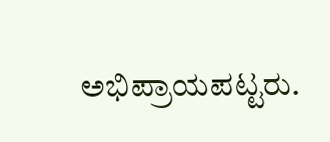ಅಭಿಪ್ರಾಯಪಟ್ಟರು.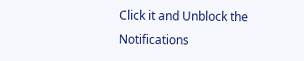Click it and Unblock the Notifications